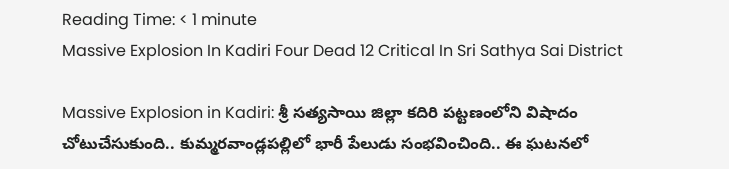Reading Time: < 1 minute
Massive Explosion In Kadiri Four Dead 12 Critical In Sri Sathya Sai District

Massive Explosion in Kadiri: శ్రీ సత్యసాయి జిల్లా కదిరి పట్టణంలోని విషాదం చోటుచేసుకుంది.. కుమ్మరవాండ్లపల్లిలో భారీ పేలుడు సంభవించింది.. ఈ ఘటనలో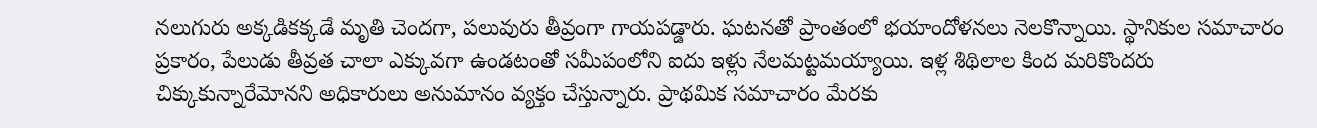నలుగురు అక్కడికక్కడే మృతి చెందగా, పలువురు తీవ్రంగా గాయపడ్డారు. ఘటనతో ప్రాంతంలో భయాందోళనలు నెలకొన్నాయి. స్థానికుల సమాచారం ప్రకారం, పేలుడు తీవ్రత చాలా ఎక్కువగా ఉండటంతో సమీపంలోని ఐదు ఇళ్లు నేలమట్టమయ్యాయి. ఇళ్ల శిథిలాల కింద మరికొందరు చిక్కుకున్నారేమోనని అధికారులు అనుమానం వ్యక్తం చేస్తున్నారు. ప్రాథమిక సమాచారం మేరకు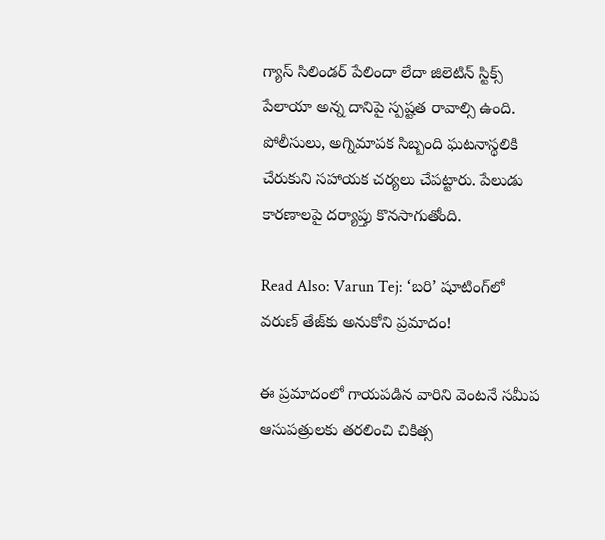గ్యాస్ సిలిండర్ పేలిందా లేదా జిలెటిన్ స్టిక్స్ పేలాయా అన్న దానిపై స్పష్టత రావాల్సి ఉంది. పోలీసులు, అగ్నిమాపక సిబ్బంది ఘటనాస్థలికి చేరుకుని సహాయక చర్యలు చేపట్టారు. పేలుడు కారణాలపై దర్యాప్తు కొనసాగుతోంది.

Read Also: Varun Tej: ‘బరి’ షూటింగ్‌లో వరుణ్ తేజ్‌కు అనుకోని ప్రమాదం!

ఈ ప్రమాదంలో గాయపడిన వారిని వెంటనే సమీప ఆసుపత్రులకు తరలించి చికిత్స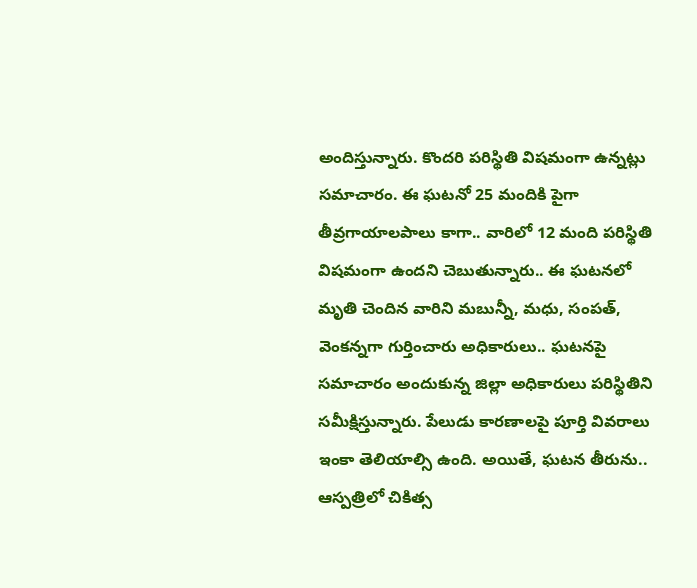అందిస్తున్నారు. కొందరి పరిస్థితి విషమంగా ఉన్నట్లు సమాచారం. ఈ ఘటనో 25 మందికి పైగా తీవ్రగాయాలపాలు కాగా.. వారిలో 12 మంది పరిస్థితి విషమంగా ఉందని చెబుతున్నారు.. ఈ ఘటనలో మృతి చెందిన వారిని మబున్నీ, మధు, సంపత్, వెంకన్నగా గుర్తించారు అధికారులు.. ఘటనపై సమాచారం అందుకున్న జిల్లా అధికారులు పరిస్థితిని సమీక్షిస్తున్నారు. పేలుడు కారణాలపై పూర్తి వివరాలు ఇంకా తెలియాల్సి ఉంది. అయితే, ఘటన తీరును.. ఆస్పత్రిలో చికిత్స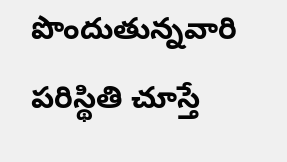పొందుతున్నవారి పరిస్థితి చూస్తే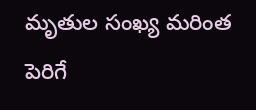మృతుల సంఖ్య మరింత పెరిగే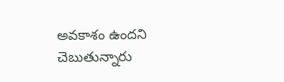అవకాశం ఉందని చెబుతున్నారు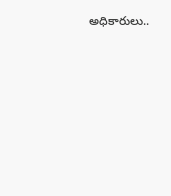అధికారులు..